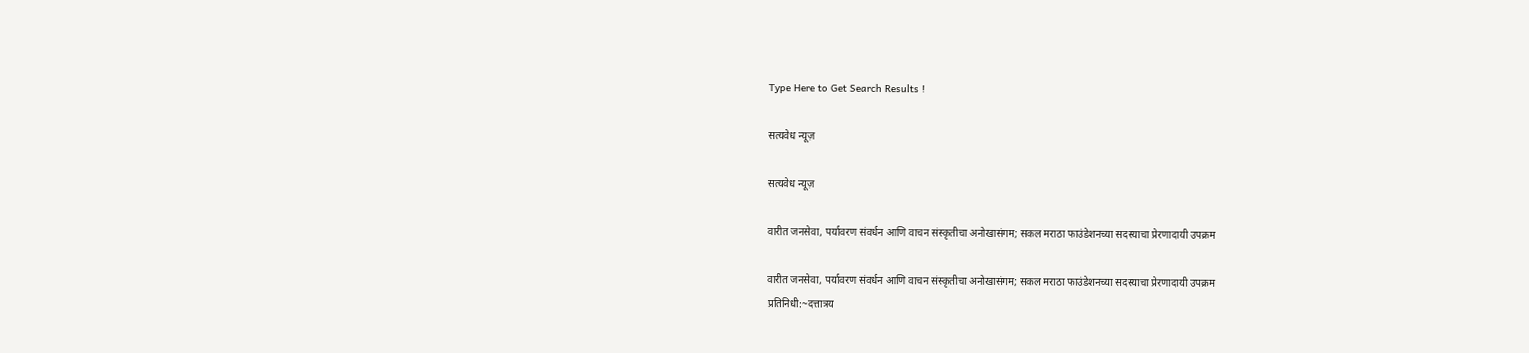Type Here to Get Search Results !

सत्यवेध न्यूज़

सत्यवेध न्यूज़

वारीत जनसेवा, पर्यावरण संवर्धन आणि वाचन संस्कृतीचा अनोखासंगम; सकल मराठा फाउंडेशनच्या सदस्याचा प्रेरणादायी उपक्रम

वारीत जनसेवा, पर्यावरण संवर्धन आणि वाचन संस्कृतीचा अनोखासंगम; सकल मराठा फाउंडेशनच्या सदस्याचा प्रेरणादायी उपक्रम
प्रतिनिधी:~दत्तात्रय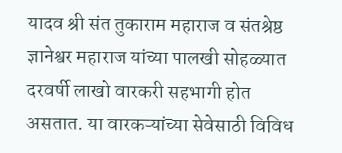यादव श्री संत तुकाराम महाराज व संतश्रेष्ठ ज्ञानेश्वर महाराज यांच्या पालखी सोहळ्यात दरवर्षी लाखो वारकरी सहभागी होत असतात. या वारकऱ्यांच्या सेवेसाठी विविध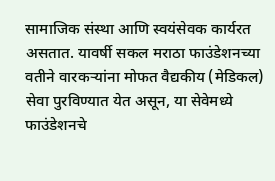सामाजिक संस्था आणि स्वयंसेवक कार्यरत असतात. यावर्षी सकल मराठा फाउंडेशनच्या वतीने वारकऱ्यांना मोफत वैद्यकीय (मेडिकल) सेवा पुरविण्यात येत असून, या सेवेमध्ये फाउंडेशनचे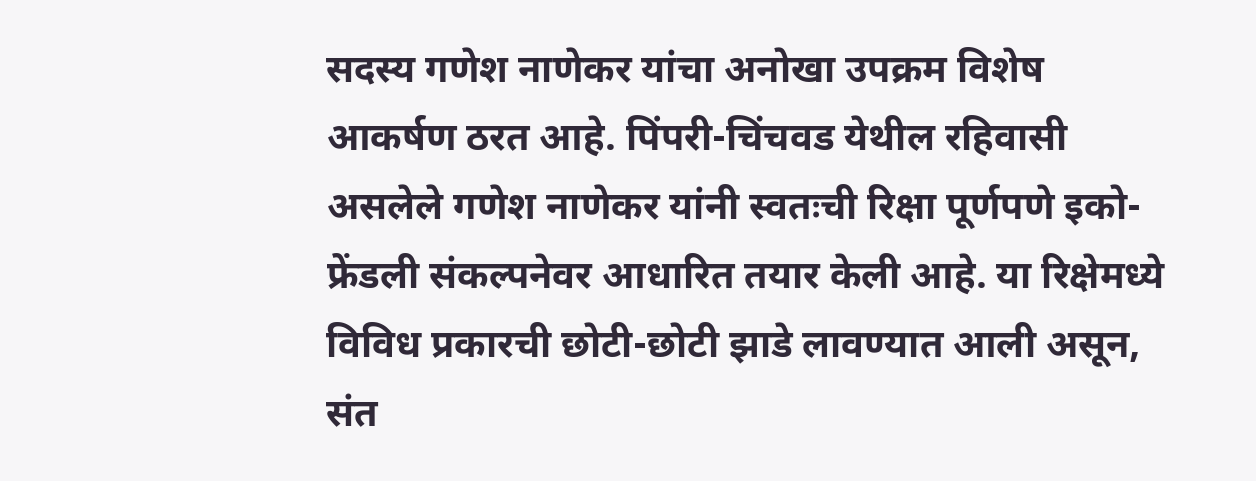सदस्य गणेश नाणेकर यांचा अनोखा उपक्रम विशेष आकर्षण ठरत आहे. पिंपरी-चिंचवड येथील रहिवासी असलेले गणेश नाणेकर यांनी स्वतःची रिक्षा पूर्णपणे इको-फ्रेंडली संकल्पनेवर आधारित तयार केली आहे. या रिक्षेमध्ये विविध प्रकारची छोटी-छोटी झाडे लावण्यात आली असून, संत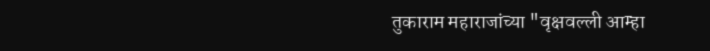तुकाराम महाराजांच्या "वृक्षवल्ली आम्हा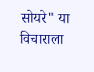सोयरे" या विचाराला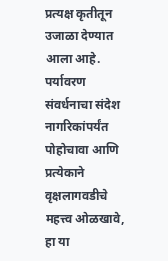प्रत्यक्ष कृतीतून उजाळा देण्यात आला आहे. पर्यावरण संवर्धनाचा संदेश नागरिकांपर्यंत पोहोचावा आणि प्रत्येकाने वृक्षलागवडीचे महत्त्व ओळखावे, हा या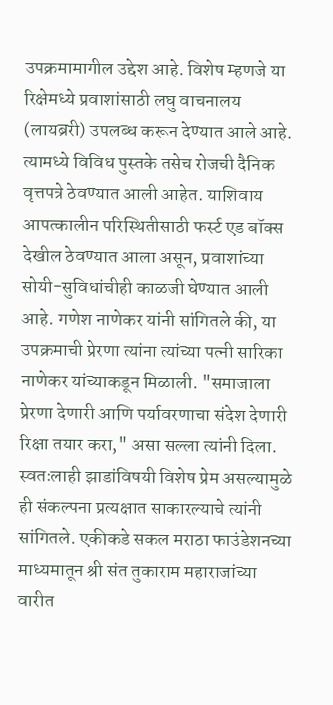उपक्रमामागील उद्देश आहे. विशेष म्हणजे या रिक्षेमध्ये प्रवाशांसाठी लघु वाचनालय (लायब्ररी) उपलब्ध करून देण्यात आले आहे. त्यामध्ये विविध पुस्तके तसेच रोजची दैनिक वृत्तपत्रे ठेवण्यात आली आहेत. याशिवाय आपत्कालीन परिस्थितीसाठी फर्स्ट एड बॉक्स देखील ठेवण्यात आला असून, प्रवाशांच्या सोयी-सुविधांचीही काळजी घेण्यात आली आहे. गणेश नाणेकर यांनी सांगितले की, या उपक्रमाची प्रेरणा त्यांना त्यांच्या पत्नी सारिका नाणेकर यांच्याकडून मिळाली. "समाजाला प्रेरणा देणारी आणि पर्यावरणाचा संदेश देणारी रिक्षा तयार करा," असा सल्ला त्यांनी दिला. स्वतःलाही झाडांविषयी विशेष प्रेम असल्यामुळे ही संकल्पना प्रत्यक्षात साकारल्याचे त्यांनी सांगितले. एकीकडे सकल मराठा फाउंडेशनच्या माध्यमातून श्री संत तुकाराम महाराजांच्या वारीत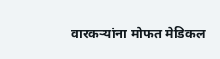वारकऱ्यांना मोफत मेडिकल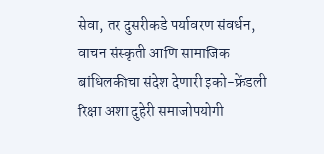सेवा, तर दुसरीकडे पर्यावरण संवर्धन, वाचन संस्कृती आणि सामाजिक बांधिलकीचा संदेश देणारी इको-फ्रेंडली रिक्षा अशा दुहेरी समाजोपयोगी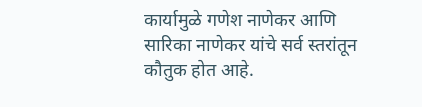कार्यामुळे गणेश नाणेकर आणि सारिका नाणेकर यांचे सर्व स्तरांतून कौतुक होत आहे.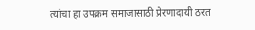त्यांचा हा उपक्रम समाजासाठी प्रेरणादायी ठरत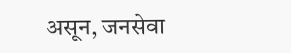असून, जनसेवा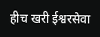हीच खरी ईश्वरसेवा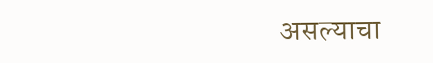असल्याचा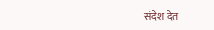संदेश देत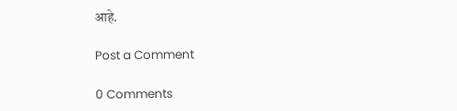आहे.

Post a Comment

0 Comments